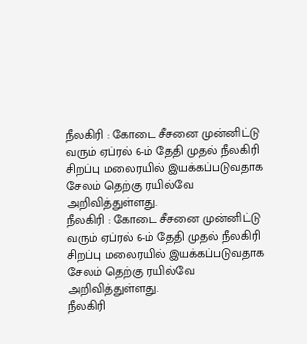நீலகிரி : கோடை சீசனை முன்னிட்டு வரும் ஏப்ரல் 6-ம் தேதி முதல் நீலகிரி சிறப்பு மலைரயில் இயக்கப்படுவதாக சேலம் தெற்கு ரயில்வே அறிவித்துள்ளது.
நீலகிரி : கோடை சீசனை முன்னிட்டு வரும் ஏப்ரல் 6-ம் தேதி முதல் நீலகிரி சிறப்பு மலைரயில் இயக்கப்படுவதாக சேலம் தெற்கு ரயில்வே அறிவித்துள்ளது.
நீலகிரி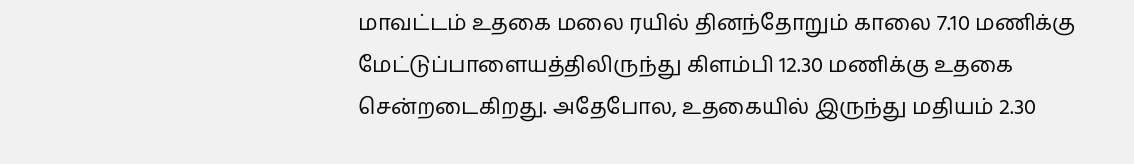மாவட்டம் உதகை மலை ரயில் தினந்தோறும் காலை 7.10 மணிக்கு மேட்டுப்பாளையத்திலிருந்து கிளம்பி 12.30 மணிக்கு உதகை சென்றடைகிறது. அதேபோல, உதகையில் இருந்து மதியம் 2.30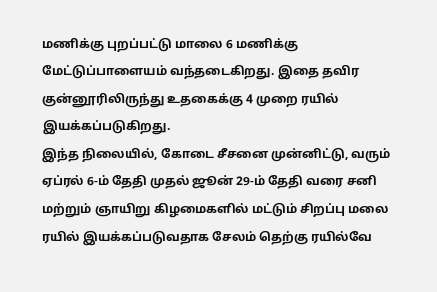மணிக்கு புறப்பட்டு மாலை 6 மணிக்கு மேட்டுப்பாளையம் வந்தடைகிறது. இதை தவிர குன்னூரிலிருந்து உதகைக்கு 4 முறை ரயில் இயக்கப்படுகிறது.
இந்த நிலையில், கோடை சீசனை முன்னிட்டு, வரும் ஏப்ரல் 6-ம் தேதி முதல் ஜூன் 29-ம் தேதி வரை சனி மற்றும் ஞாயிறு கிழமைகளில் மட்டும் சிறப்பு மலை ரயில் இயக்கப்படுவதாக சேலம் தெற்கு ரயில்வே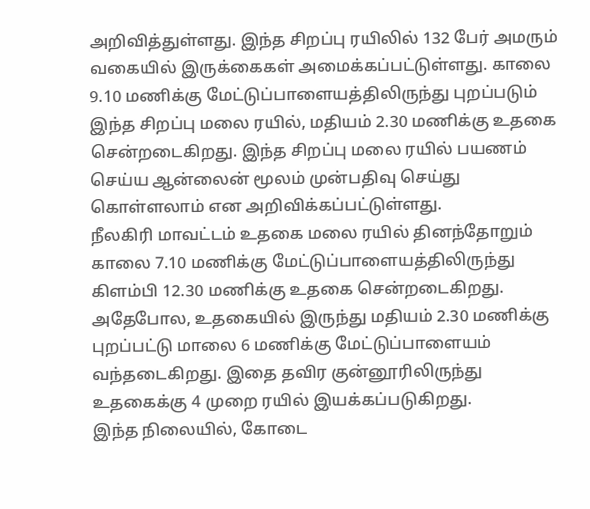அறிவித்துள்ளது. இந்த சிறப்பு ரயிலில் 132 பேர் அமரும் வகையில் இருக்கைகள் அமைக்கப்பட்டுள்ளது. காலை 9.10 மணிக்கு மேட்டுப்பாளையத்திலிருந்து புறப்படும் இந்த சிறப்பு மலை ரயில், மதியம் 2.30 மணிக்கு உதகை சென்றடைகிறது. இந்த சிறப்பு மலை ரயில் பயணம் செய்ய ஆன்லைன் மூலம் முன்பதிவு செய்து கொள்ளலாம் என அறிவிக்கப்பட்டுள்ளது.
நீலகிரி மாவட்டம் உதகை மலை ரயில் தினந்தோறும் காலை 7.10 மணிக்கு மேட்டுப்பாளையத்திலிருந்து கிளம்பி 12.30 மணிக்கு உதகை சென்றடைகிறது. அதேபோல, உதகையில் இருந்து மதியம் 2.30 மணிக்கு புறப்பட்டு மாலை 6 மணிக்கு மேட்டுப்பாளையம் வந்தடைகிறது. இதை தவிர குன்னூரிலிருந்து உதகைக்கு 4 முறை ரயில் இயக்கப்படுகிறது.
இந்த நிலையில், கோடை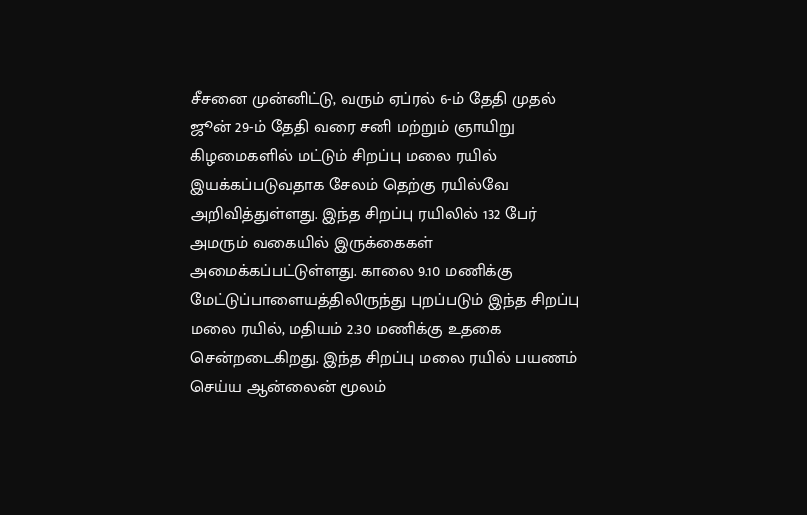சீசனை முன்னிட்டு, வரும் ஏப்ரல் 6-ம் தேதி முதல் ஜூன் 29-ம் தேதி வரை சனி மற்றும் ஞாயிறு கிழமைகளில் மட்டும் சிறப்பு மலை ரயில் இயக்கப்படுவதாக சேலம் தெற்கு ரயில்வே அறிவித்துள்ளது. இந்த சிறப்பு ரயிலில் 132 பேர் அமரும் வகையில் இருக்கைகள் அமைக்கப்பட்டுள்ளது. காலை 9.10 மணிக்கு மேட்டுப்பாளையத்திலிருந்து புறப்படும் இந்த சிறப்பு மலை ரயில், மதியம் 2.30 மணிக்கு உதகை சென்றடைகிறது. இந்த சிறப்பு மலை ரயில் பயணம் செய்ய ஆன்லைன் மூலம்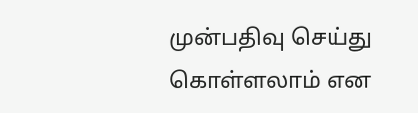முன்பதிவு செய்து கொள்ளலாம் என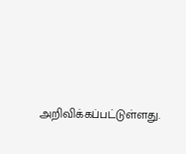அறிவிக்கப்பட்டுள்ளது.